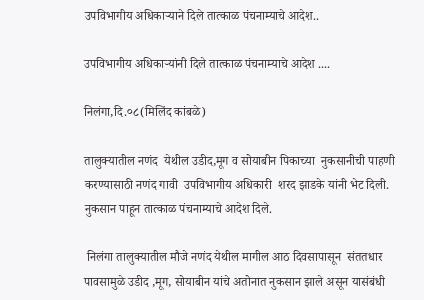उपविभागीय अधिकाऱ्याने दिले तात्काळ पंचनाम्याचे आदेश..

उपविभागीय अधिकाऱ्यांनी दिले तात्काळ पंचनाम्याचे आदेश ....

निलंगा,दि.०८(मिलिंद कांबळे)

तालुक्यातील नणंद  येथील उडीद,मूग व सोयाबीन पिकाच्या  नुकसानीची पाहणी करण्यासाठी नणंद गावी  उपविभागीय अधिकारी  शरद झाडके यांनी भेट दिली. नुकसान पाहून तात्काळ पंचनाम्याचे आदेश दिले.

 निलंगा तालुक्यातील मौजे नणंद येथील मागील आठ दिवसापासून  संततधार पावसामुळे उडीद ,मूग, सोयाबीन यांचे अतोनात नुकसान झाले असून यासंबंधी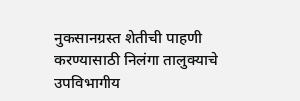नुकसानग्रस्त शेतीची पाहणी करण्यासाठी निलंगा तालुक्याचे उपविभागीय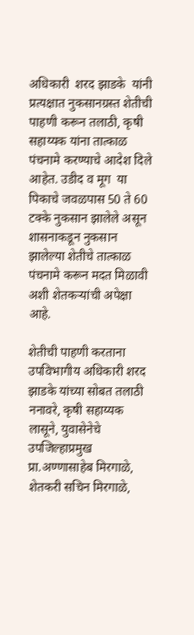अधिकारी  शरद झाडके  यांनी प्रत्यक्षात नुकसानग्रस्त शेतीची पाहणी करून तलाठी, कृषी सहाय्यक यांना तात्काळ पंचनामे करण्याचे आदेश दिले आहेत. उडीद व मूग  या पिकाचे जवळपास 50 ते 60 टक्के नुकसान झालेले असून शासनाकडून नुकसान झालेल्या शेतीचे तात्काळ पंचनामे करून मदत मिळावी अशी शेतकऱ्यांची अपेक्षा आहे.

शेतीची पाहणी करताना उपविभागीय अधिकारी शरद  झाडके यांच्या सोबत तलाठी ननावरे, कृषी सहाय्यक लासूने, युवासेनेचे उपजिल्हाप्रमुख प्रा.अण्णासाहेब मिरगाळे, शेतकरी सचिन मिरगाळे,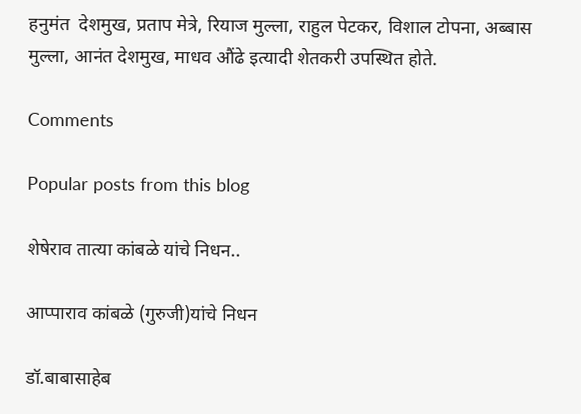हनुमंत  देशमुख, प्रताप मेत्रे, रियाज मुल्ला, राहुल पेटकर, विशाल टोपना, अब्बास मुल्ला, आनंत देशमुख, माधव औंढे इत्यादी शेतकरी उपस्थित होते.

Comments

Popular posts from this blog

शेषेराव तात्या कांबळे यांचे निधन..

आप्पाराव कांबळे (गुरुजी)यांचे निधन

डॉ.बाबासाहेब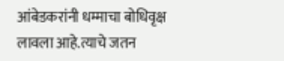आंबेडकरांनी धम्माचा बोधिवृक्ष लावला आहे.त्याचे जतन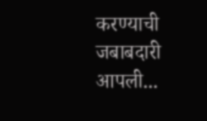करण्याची जबाबदारी आपली...